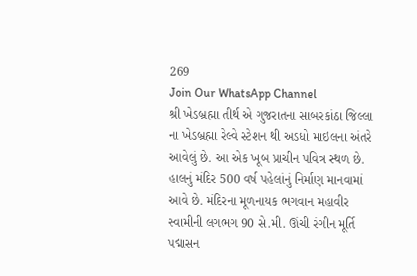269
Join Our WhatsApp Channel
શ્રી ખેડબ્રહ્મા તીર્થ એ ગુજરાતના સાબરકાંઠા જિલ્લા ના ખેડબ્રહ્મા રેલ્વે સ્ટેશન થી અડધો માઇલના અંતરે આવેલું છે. આ એક ખૂબ પ્રાચીન પવિત્ર સ્થળ છે. હાલનું મંદિર 500 વર્ષ પહેલાંનું નિર્માણ માનવામાં આવે છે. મંદિરના મૂળનાયક ભગવાન મહાવીર સ્વામીની લગભગ 90 સે.મી. ઊંચી રંગીન મૂર્તિ પદ્માસન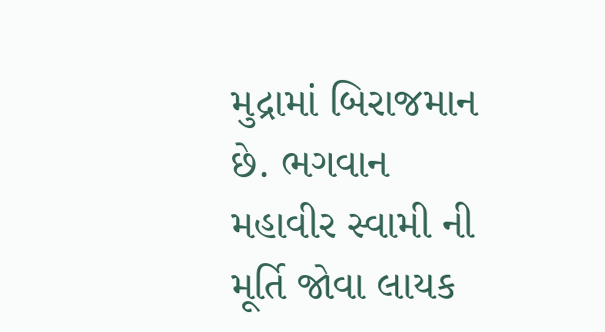મુદ્રામાં બિરાજમાન છે. ભગવાન મહાવીર સ્વામી ની મૂર્તિ જોવા લાયક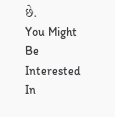છે.
You Might Be Interested In